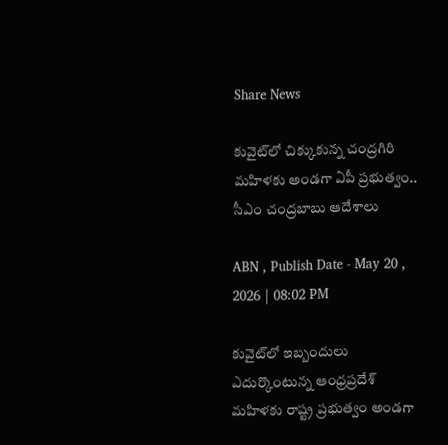Share News

కువైట్‌లో చిక్కుకున్న చంద్రగిరి మహిళకు అండగా ఏపీ ప్రభుత్వం.. సీఎం చంద్రబాబు ఆదేశాలు

ABN , Publish Date - May 20 , 2026 | 08:02 PM

కువైట్‌లో ఇబ్బందులు ఎదుర్కొంటున్న ఆంధ్రప్రదేశ్ మహిళకు రాష్ట్ర ప్రభుత్వం అండగా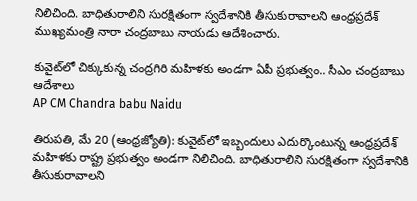నిలిచింది. బాధితురాలిని సురక్షితంగా స్వదేశానికి తీసుకురావాలని ఆంధ్రప్రదేశ్ ముఖ్యమంత్రి నారా చంద్రబాబు నాయడు ఆదేశించారు.

కువైట్‌లో చిక్కుకున్న చంద్రగిరి మహిళకు అండగా ఏపీ ప్రభుత్వం.. సీఎం చంద్రబాబు ఆదేశాలు
AP CM Chandra babu Naidu

తిరుపతి, మే 20 (ఆంధ్రజ్యోతి): కువైట్‌లో ఇబ్బందులు ఎదుర్కొంటున్న ఆంధ్రప్రదేశ్ మహిళకు రాష్ట్ర ప్రభుత్వం అండగా నిలిచింది. బాధితురాలిని సురక్షితంగా స్వదేశానికి తీసుకురావాలని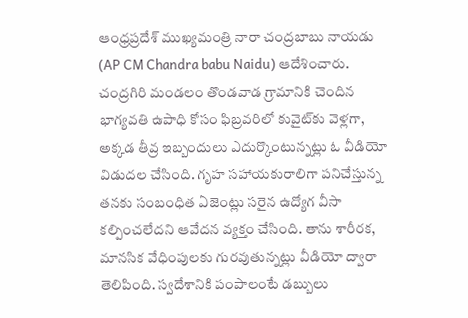ఆంధ్రప్రదేశ్ ముఖ్యమంత్రి నారా చంద్రబాబు నాయడు (AP CM Chandra babu Naidu) ఆదేశించారు. చంద్రగిరి మండలం తొండవాడ గ్రామానికి చెందిన భాగ్యవతి ఉపాధి కోసం ఫిబ్రవరిలో కువైట్‌కు వెళ్లగా, అక్కడ తీవ్ర ఇబ్బందులు ఎదుర్కొంటున్నట్లు ఓ వీడియో విడుదల చేసింది. గృహ సహాయకురాలిగా పనిచేస్తున్న తనకు సంబంధిత ఏజెంట్లు సరైన ఉద్యోగ వీసా కల్పించలేదని ఆవేదన వ్యక్తం చేసింది. తాను శారీరక, మానసిక వేధింపులకు గురవుతున్నట్లు వీడియో ద్వారా తెలిపింది. స్వదేశానికి పంపాలంటే డబ్బులు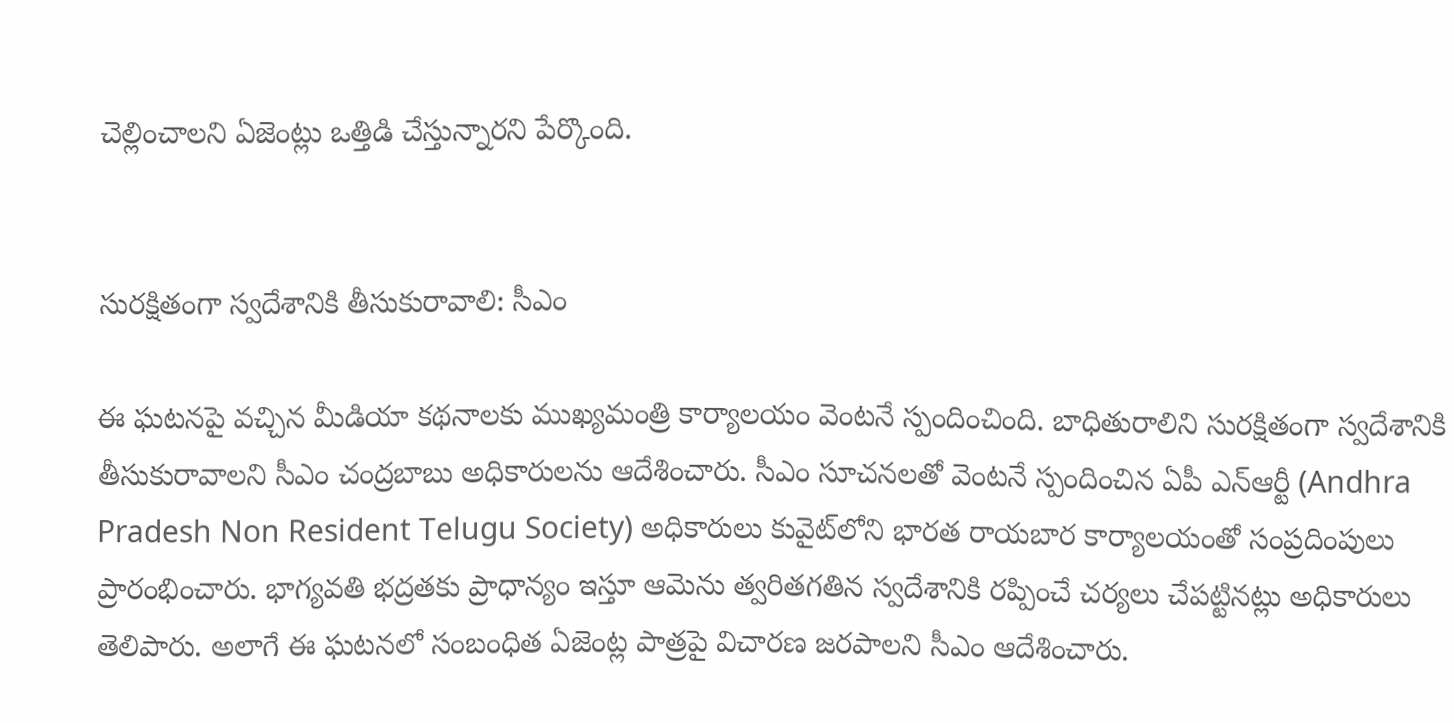చెల్లించాలని ఏజెంట్లు ఒత్తిడి చేస్తున్నారని పేర్కొంది.


సురక్షితంగా స్వదేశానికి తీసుకురావాలి: సీఎం

ఈ ఘటనపై వచ్చిన మీడియా కథనాలకు ముఖ్యమంత్రి కార్యాలయం వెంటనే స్పందించింది. బాధితురాలిని సురక్షితంగా స్వదేశానికి తీసుకురావాలని సీఎం చంద్రబాబు అధికారులను ఆదేశించారు. సీఎం సూచనలతో వెంటనే స్పందించిన ఏపీ ఎన్‌ఆర్టీ (Andhra Pradesh Non Resident Telugu Society) అధికారులు కువైట్‌లోని భారత రాయబార కార్యాలయంతో సంప్రదింపులు ప్రారంభించారు. భాగ్యవతి భద్రతకు ప్రాధాన్యం ఇస్తూ ఆమెను త్వరితగతిన స్వదేశానికి రప్పించే చర్యలు చేపట్టినట్లు అధికారులు తెలిపారు. అలాగే ఈ ఘటనలో సంబంధిత ఏజెంట్ల పాత్రపై విచారణ జరపాలని సీఎం ఆదేశించారు.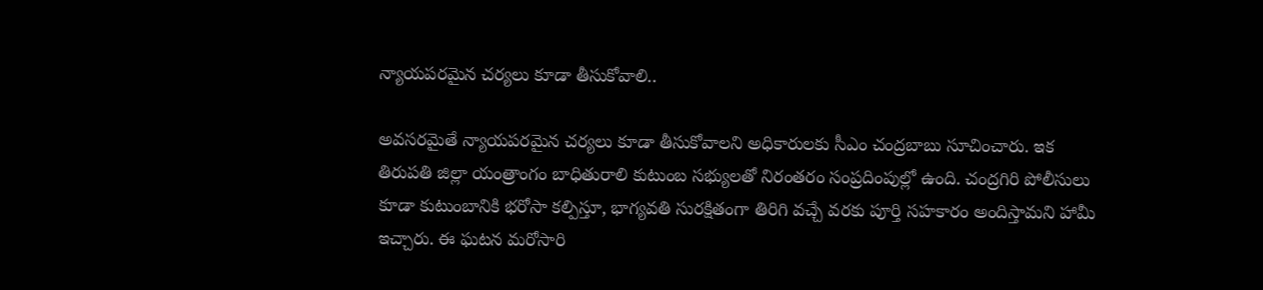న్యాయపరమైన చర్యలు కూడా తీసుకోవాలి..

అవసరమైతే న్యాయపరమైన చర్యలు కూడా తీసుకోవాలని అధికారులకు సీఎం చంద్రబాబు సూచించారు. ఇక తిరుపతి జిల్లా యంత్రాంగం బాధితురాలి కుటుంబ సభ్యులతో నిరంతరం సంప్రదింపుల్లో ఉంది. చంద్రగిరి పోలీసులు కూడా కుటుంబానికి భరోసా కల్పిస్తూ, భాగ్యవతి సురక్షితంగా తిరిగి వచ్చే వరకు పూర్తి సహకారం అందిస్తామని హామీ ఇచ్చారు. ఈ ఘటన మరోసారి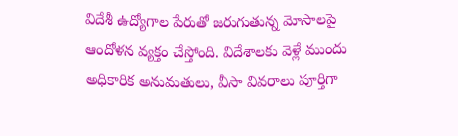విదేశీ ఉద్యోగాల పేరుతో జరుగుతున్న మోసాలపై ఆందోళన వ్యక్తం చేస్తోంది. విదేశాలకు వెళ్లే ముందు అధికారిక అనుమతులు, వీసా వివరాలు పూర్తిగా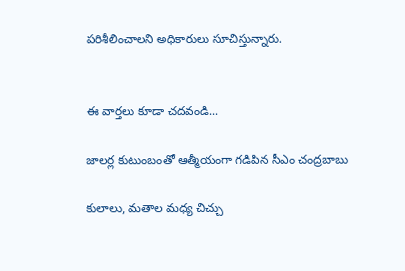పరిశీలించాలని అధికారులు సూచిస్తున్నారు.


ఈ వార్తలు కూడా చదవండి...

జాలర్ల కుటుంబంతో ఆత్మీయంగా గడిపిన సీఎం చంద్రబాబు

కులాలు, మతాల మధ్య చిచ్చు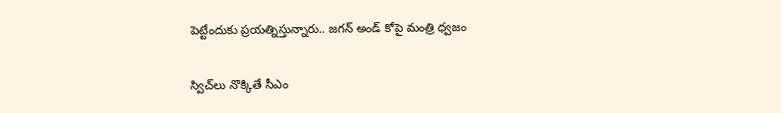పెట్టేందుకు ప్రయత్నిస్తున్నారు.. జగన్ అండ్ కోపై మంత్రి ధ్వజం

స్విచ్‌లు నొక్కితే సీఎం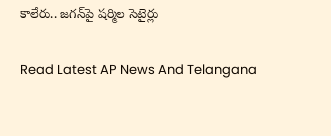కాలేరు.. జగన్‌పై షర్మిల సెటైర్లు

Read Latest AP News And Telangana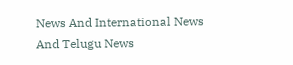News And International News And Telugu News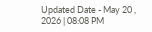Updated Date - May 20 , 2026 | 08:08 PM